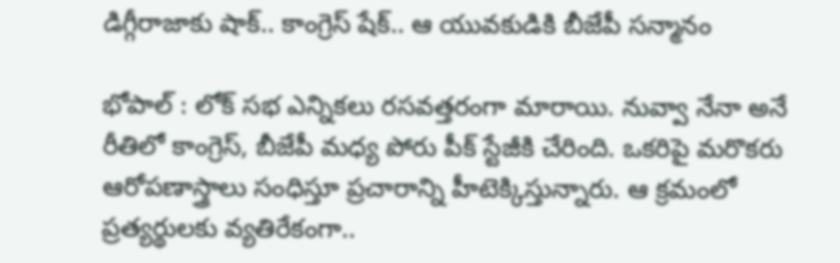డిగ్గీరాజాకు షాక్.. కాంగ్రెస్ షేక్.. ఆ యువకుడికి బీజేపీ సన్మానం

భోపాల్ : లోక్ సభ ఎన్నికలు రసవత్తరంగా మారాయి. నువ్వా నేనా అనే రీతిలో కాంగ్రెస్, బీజేపీ మధ్య పోరు పీక్ స్టేజీకి చేరింది. ఒకరిపై మరొకరు ఆరోపణాస్త్రాలు సంధిస్తూ ప్రచారాన్ని హీటెక్కిస్తున్నారు. ఆ క్రమంలో ప్రత్యర్థులకు వ్యతిరేకంగా..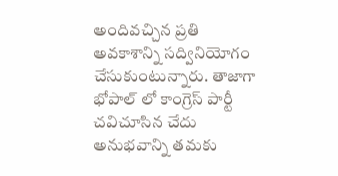అందివచ్చిన ప్రతి అవకాశాన్ని సద్వినియోగం చేసుకుంటున్నారు. తాజాగా భోపాల్ లో కాంగ్రెస్ పార్టీ చవిచూసిన చేదు అనుభవాన్ని తమకు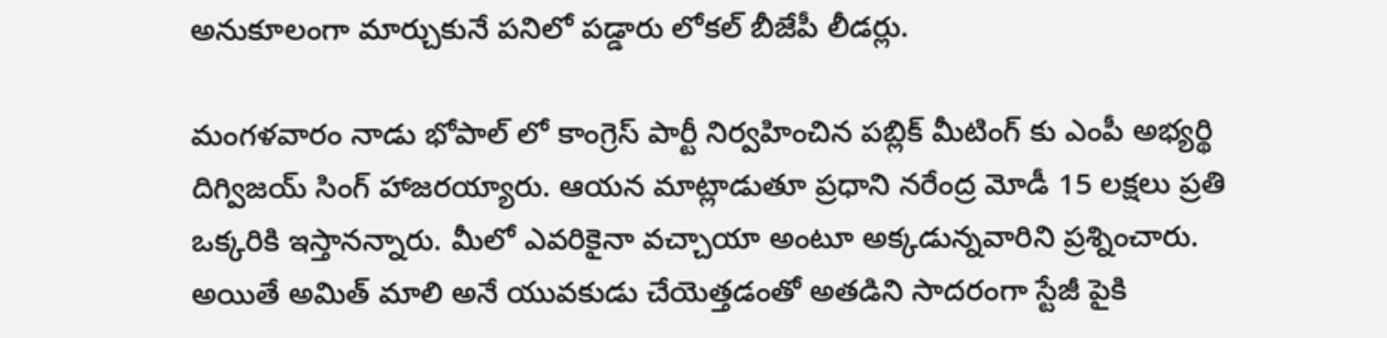అనుకూలంగా మార్చుకునే పనిలో పడ్డారు లోకల్ బీజేపీ లీడర్లు.

మంగళవారం నాడు భోపాల్ లో కాంగ్రెస్ పార్టీ నిర్వహించిన పబ్లిక్ మీటింగ్ కు ఎంపీ అభ్యర్థి దిగ్విజయ్ సింగ్ హాజరయ్యారు. ఆయన మాట్లాడుతూ ప్రధాని నరేంద్ర మోడీ 15 లక్షలు ప్రతి ఒక్కరికి ఇస్తానన్నారు. మీలో ఎవరికైనా వచ్చాయా అంటూ అక్కడున్నవారిని ప్రశ్నించారు. అయితే అమిత్ మాలి అనే యువకుడు చేయెత్తడంతో అతడిని సాదరంగా స్టేజీ పైకి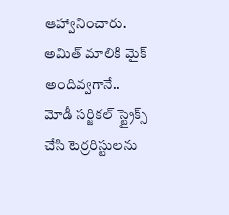ఆహ్వానించారు. అమిత్ మాలికి మైక్ అందివ్వగానే.. మోడీ సర్జికల్ స్ట్రైక్స్ చేసి టెర్రరిస్టులను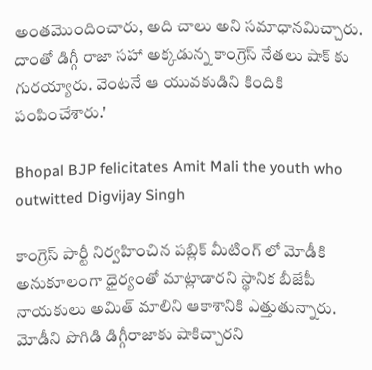అంతమొందించారు, అది చాలు అని సమాధానమిచ్చారు. దాంతో డిగ్గీ రాజా సహా అక్కడున్న కాంగ్రెస్ నేతలు షాక్ కు గురయ్యారు. వెంటనే ఆ యువకుడిని కిందికి పంపించేశారు.'

Bhopal BJP felicitates Amit Mali the youth who outwitted Digvijay Singh

కాంగ్రెస్ పార్టీ నిర్వహించిన పబ్లిక్ మీటింగ్ లో మోడీకి అనుకూలంగా ధైర్యంతో మాట్లాడారని స్థానిక బీజేపీ నాయకులు అమిత్ మాలిని ఆకాశానికి ఎత్తుతున్నారు. మోడీని పొగిడి డిగ్గీరాజాకు షాకిచ్చారని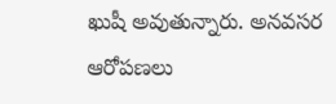ఖుషీ అవుతున్నారు. అనవసర ఆరోపణలు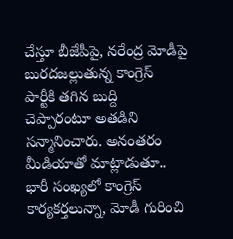చేస్తూ బీజేపీపై, నరేంద్ర మోడీపై బురదజల్లుతున్న కాంగ్రెస్ పార్టీకి తగిన బుద్ది చెప్పారంటూ అతడిని సన్మానించారు. అనంతరం మీడియాతో మాట్లాడుతూ.. భారీ సంఖ్యలో కాంగ్రెస్ కార్యకర్తలున్నా, మోడీ గురించి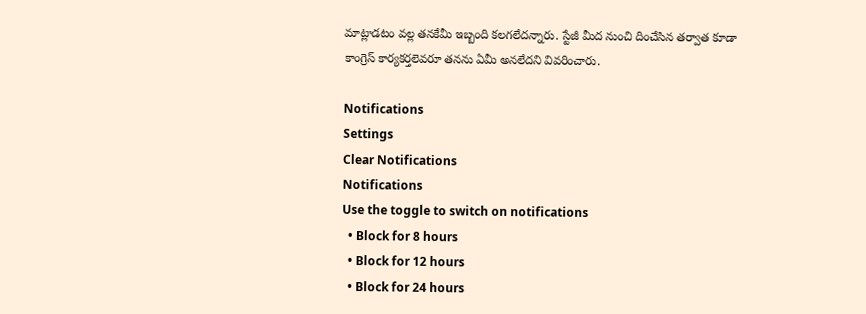మాట్లాడటం వల్ల తనకేమీ ఇబ్బంది కలగలేదన్నారు. స్టేజీ మీద నుంచి దించేసిన తర్వాత కూడా కాంగ్రెస్ కార్యకర్తలెవరూ తనను ఏమీ అనలేదని వివరించారు.

Notifications
Settings
Clear Notifications
Notifications
Use the toggle to switch on notifications
  • Block for 8 hours
  • Block for 12 hours
  • Block for 24 hours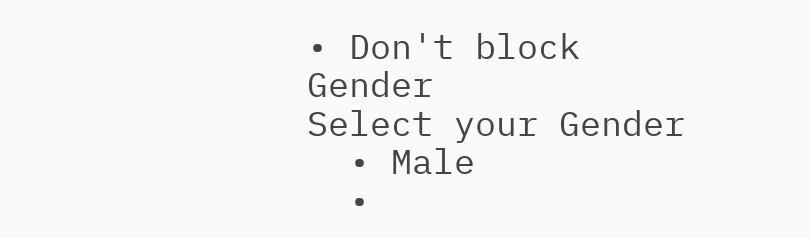• Don't block
Gender
Select your Gender
  • Male
  •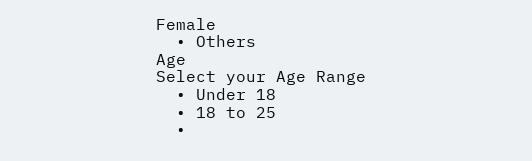Female
  • Others
Age
Select your Age Range
  • Under 18
  • 18 to 25
  •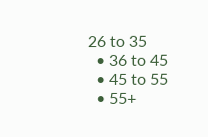26 to 35
  • 36 to 45
  • 45 to 55
  • 55+